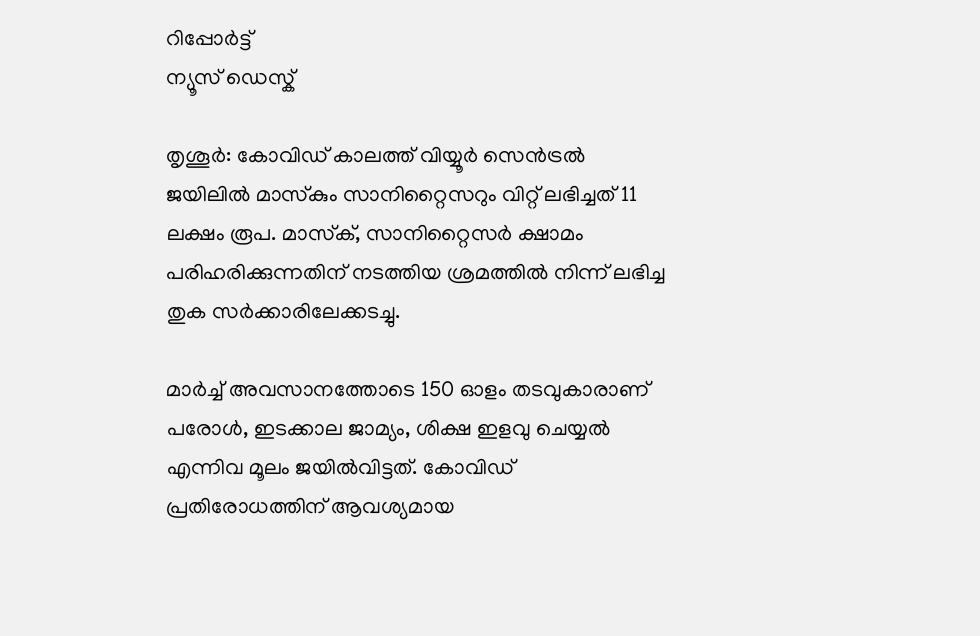റിപ്പോര്‍ട്ട്
ന്യൂസ് ഡെസ്ക്

തൃശൂർ: കോവിഡ് കാലത്ത് വിയ്യൂർ സെൻട്രൽ ജയിലിൽ മാസ്‌കും സാനിറ്റൈസറും വിറ്റ് ലഭിച്ചത് 11 ലക്ഷം രൂപ. മാസ്‌ക്, സാനിറ്റൈസർ ക്ഷാമം പരിഹരിക്കുന്നതിന് നടത്തിയ ശ്രമത്തിൽ നിന്ന് ലഭിച്ച തുക സർക്കാരിലേക്കടച്ചു.

മാർച്ച് അവസാനത്തോടെ 150 ഓളം തടവുകാരാണ് പരോൾ, ഇടക്കാല ജാമ്യം, ശിക്ഷ ഇളവു ചെയ്യൽ എന്നിവ മൂലം ജയിൽവിട്ടത്. കോവിഡ് പ്രതിരോധത്തിന് ആവശ്യമായ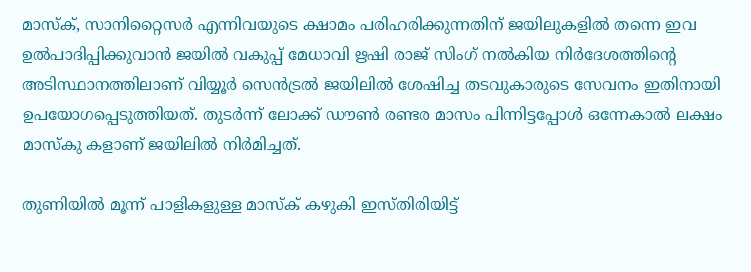മാസ്‌ക്, സാനിറ്റൈസർ എന്നിവയുടെ ക്ഷാമം പരിഹരിക്കുന്നതിന് ജയിലുകളിൽ തന്നെ ഇവ ഉൽപാദിപ്പിക്കുവാൻ ജയിൽ വകുപ്പ് മേധാവി ഋഷി രാജ് സിംഗ് നൽകിയ നിർദേശത്തിന്റെ അടിസ്ഥാനത്തിലാണ് വിയ്യൂർ സെൻട്രൽ ജയിലിൽ ശേഷിച്ച തടവുകാരുടെ സേവനം ഇതിനായി ഉപയോഗപ്പെടുത്തിയത്. തുടർന്ന് ലോക്ക് ഡൗൺ രണ്ടര മാസം പിന്നിട്ടപ്പോൾ ഒന്നേകാൽ ലക്ഷം മാസ്‌കു കളാണ് ജയിലിൽ നിർമിച്ചത്.

തുണിയിൽ മൂന്ന് പാളികളുള്ള മാസ്‌ക് കഴുകി ഇസ്തിരിയിട്ട്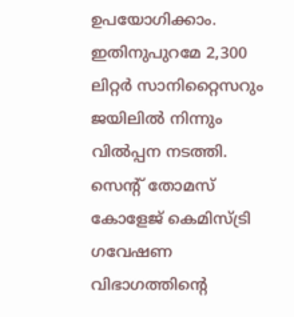ഉപയോഗിക്കാം. ഇതിനുപുറമേ 2,300 ലിറ്റർ സാനിറ്റൈസറും ജയിലിൽ നിന്നും വിൽപ്പന നടത്തി. സെന്റ് തോമസ് കോളേജ് കെമിസ്ട്രി ഗവേഷണ വിഭാഗത്തിന്റെ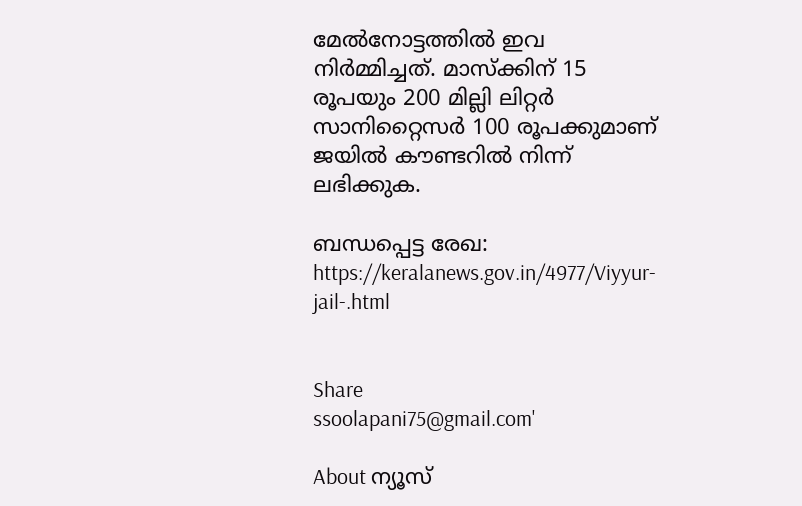മേൽനോട്ടത്തിൽ ഇവ നിർമ്മിച്ചത്. മാസ്‌ക്കിന് 15 രൂപയും 200 മില്ലി ലിറ്റർ സാനിറ്റൈസർ 100 രൂപക്കുമാണ് ജയിൽ കൗണ്ടറിൽ നിന്ന് ലഭിക്കുക.

ബന്ധപ്പെട്ട രേഖ: https://keralanews.gov.in/4977/Viyyur-jail-.html


Share
ssoolapani75@gmail.com'

About ന്യൂസ്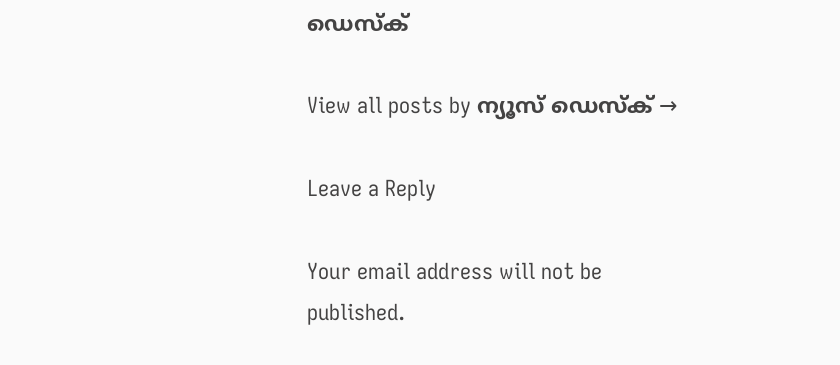ഡെസ്ക്

View all posts by ന്യൂസ് ഡെസ്ക് →

Leave a Reply

Your email address will not be published.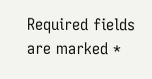Required fields are marked *